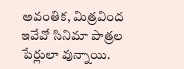అవంతిక, మిత్రవింద ఇవేవో సినిమా పాత్రల పేర్లులా వున్నాయి.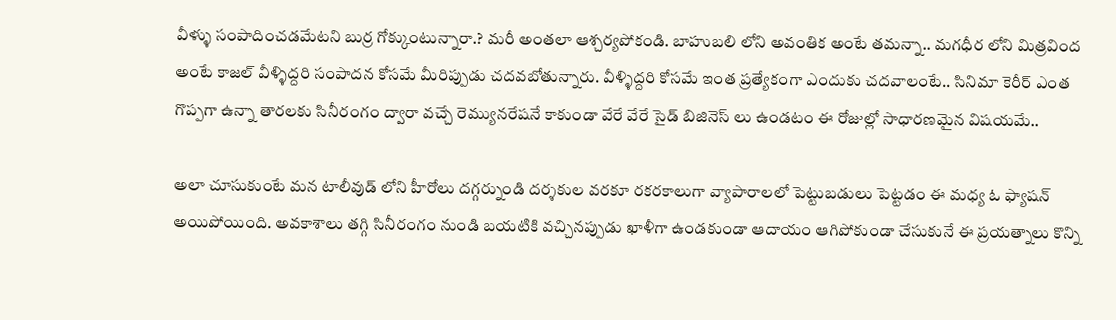వీళ్ళు సంపాదించడమేటని బుర్ర గోక్కుంటున్నారా.? మరీ అంతలా ఆశ్చర్యపోకండి. బాహుబలి లోని అవంతిక అంటే తమన్నా.. మగధీర లోని మిత్రవింద అంటే కాజల్ వీళ్ళిద్దరి సంపాదన కోసమే మీరిప్పుడు చదవబోతున్నారు. వీళ్ళిద్దరి కోసమే ఇంత ప్రత్యేకంగా ఎందుకు చదవాలంటే.. సినిమా కెరీర్ ఎంత గొప్పగా ఉన్నా తారలకు సినీరంగం ద్వారా వచ్చే రెమ్యునరేషనే కాకుండా వేరే వేరే సైడ్ బిజినెస్ లు ఉండటం ఈ రోజుల్లో సాధారణమైన విషయమే..

అలా చూసుకుంటే మన టాలీవుడ్ లోని హీరోలు దగ్గర్నుండి దర్శకుల వరకూ రకరకాలుగా వ్యాపారాలలో పెట్టుబడులు పెట్టడం ఈ మధ్య ఓ ఫ్యాషన్ అయిపోయింది. అవకాశాలు తగ్గి సినీరంగం నుండి బయటికి వచ్చినప్పుడు ఖాళీగా ఉండకుండా ఆదాయం ఆగిపోకుండా చేసుకునే ఈ ప్రయత్నాలు కొన్ని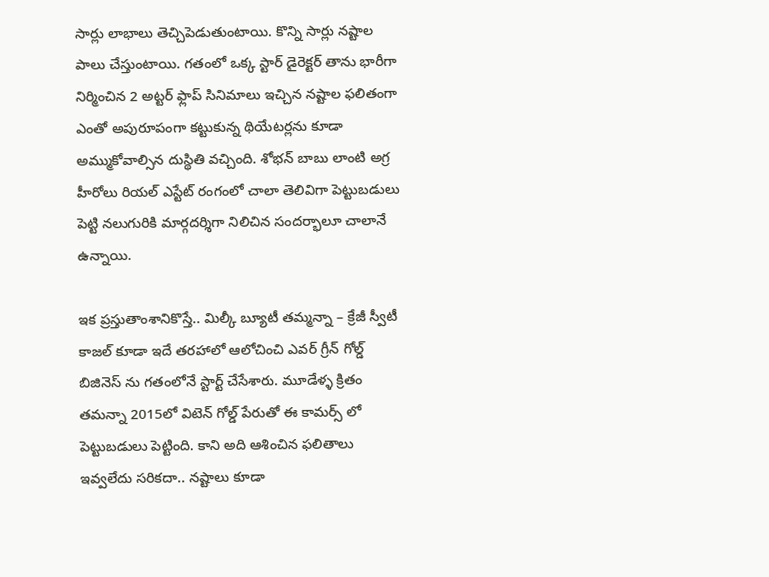సార్లు లాభాలు తెచ్చిపెడుతుంటాయి. కొన్ని సార్లు నష్టాల పాలు చేస్తుంటాయి. గతంలో ఒక్క స్టార్ డైరెక్టర్ తాను భారీగా నిర్మించిన 2 అట్టర్ ఫ్లాప్ సినిమాలు ఇచ్చిన నష్టాల ఫలితంగా ఎంతో అపురూపంగా కట్టుకున్న థియేటర్లను కూడా అమ్ముకోవాల్సిన దుస్థితి వచ్చింది. శోభన్ బాబు లాంటి అగ్ర హీరోలు రియల్ ఎస్టేట్ రంగంలో చాలా తెలివిగా పెట్టుబడులు పెట్టి నలుగురికి మార్గదర్శిగా నిలిచిన సందర్భాలూ చాలానే ఉన్నాయి.

ఇక ప్రస్తుతాంశానికొస్తే.. మిల్కీ బ్యూటీ తమ్మన్నా – క్రేజీ స్వీటీ కాజల్ కూడా ఇదే తరహాలో ఆలోచించి ఎవర్ గ్రీన్ గోల్డ్ బిజినెస్ ను గతంలోనే స్టార్ట్ చేసేశారు. మూడేళ్ళ క్రితం తమన్నా 2015లో విటెన్ గోల్డ్ పేరుతో ఈ కామర్స్ లో పెట్టుబడులు పెట్టింది. కాని అది ఆశించిన ఫలితాలు ఇవ్వలేదు సరికదా.. నష్టాలు కూడా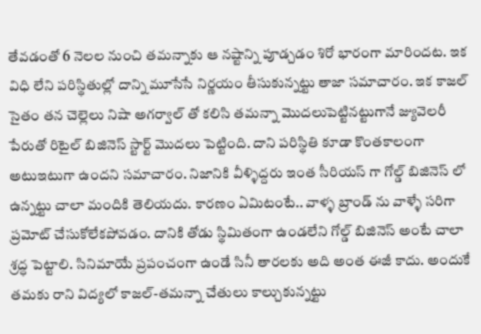తేవడంతో 6 నెలల నుంచి తమన్నాకు ఆ నష్టాన్ని పూడ్చడం శిరో భారంగా మారిందట. ఇక విధి లేని పరిస్థితుల్లో దాన్ని మూసేసే నిర్ణయం తీసుకున్నట్టు తాజా సమాచారం. ఇక కాజల్ సైతం తన చెల్లెలు నిషా అగర్వాల్ తో కలిసి తమన్నా మొదలుపెట్టినట్టుగానే జ్యువెలరీ పేరుతో రిటైల్ బిజినెస్ స్టార్ట్ మొదలు పెట్టింది. దాని పరిస్థితి కూడా కొంతకాలంగా అటుఇటుగా ఉందని సమాచారం. నిజానికి వీళ్ళిద్దరు ఇంత సీరియస్ గా గోల్డ్ బిజినెస్ లో ఉన్నట్టు చాలా మందికి తెలియదు. కారణం ఏమిటంటే.. వాళ్ళ బ్రాండ్ ను వాళ్ళే సరిగా ప్రమోట్ చేసుకోలేకపోవడం. దానికి తోడు స్థిమితంగా ఉండలేని గోల్డ్ బిజినెస్ అంటే చాలా శ్రద్ధ పెట్టాలి. సినిమాయే ప్రపంచంగా ఉండే సినీ తారలకు అది అంత ఈజీ కాదు. అందుకే తమకు రాని విద్యలో కాజల్-తమన్నా చేతులు కాల్చుకున్నట్టు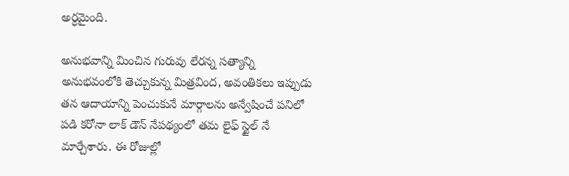అర్ధమైంది.

అనుభవాన్ని మించిన గురువు లేరన్న సత్యాన్ని అనుభవంలోకి తెచ్చుకున్న మిత్రవింద, అవంతికలు ఇప్పుడు తన ఆదాయాన్ని పెంచుకునే మార్గాలను అన్వేషించే పనిలో పడి కరోనా లాక్ డౌన్ నేపథ్యంలో తమ లైఫ్ స్టైల్ నే మార్చేశారు. ఈ రోజుల్లో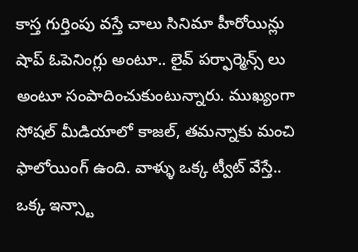కాస్త గుర్తింపు వస్తే చాలు సినిమా హీరోయిన్లు షాప్ ఓపెనింగ్లు అంటూ.. లైవ్ పర్ఫార్మెన్స్ లు అంటూ సంపాదించుకుంటున్నారు. ముఖ్యంగా సోషల్ మీడియాలో కాజల్, తమన్నాకు మంచి ఫాలోయింగ్ ఉంది. వాళ్ళు ఒక్క ట్వీట్ వేస్తే.. ఒక్క ఇన్స్టా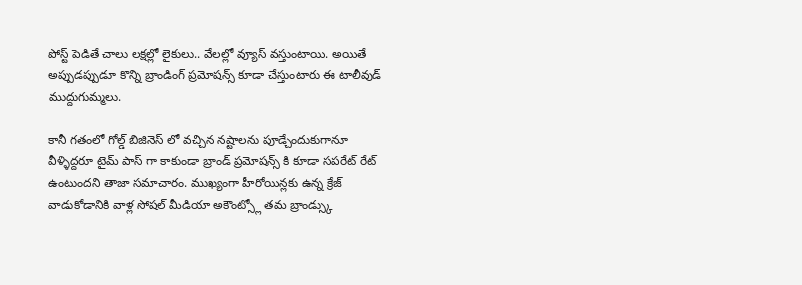పోస్ట్ పెడితే చాలు లక్షల్లో లైకులు.. వేలల్లో వ్యూస్ వస్తుంటాయి. అయితే అప్పుడప్పుడూ కొన్ని బ్రాండింగ్ ప్రమోషన్స్ కూడా చేస్తుంటారు ఈ టాలీవుడ్ ముద్దుగుమ్మలు.

కానీ గతంలో గోల్డ్ బిజినెస్ లో వచ్చిన నష్టాలను పూడ్చేందుకుగానూ వీళ్ళిద్దరూ టైమ్ పాస్ గా కాకుండా బ్రాండ్ ప్రమోషన్స్ కి కూడా సపరేట్ రేట్ ఉంటుందని తాజా సమాచారం. ముఖ్యంగా హీరోయిన్లకు ఉన్న క్రేజ్ వాడుకోడానికి వాళ్ల సోషల్ మీడియా అకౌంట్స్లో తమ బ్రాండ్స్కు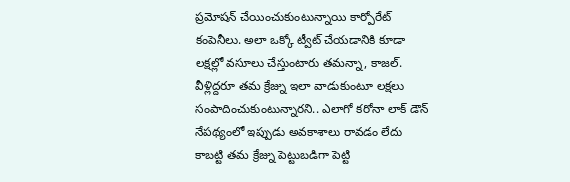ప్రమోషన్ చేయించుకుంటున్నాయి కార్పోరేట్ కంపెనీలు. అలా ఒక్కో ట్వీట్ చేయడానికి కూడా లక్షల్లో వసూలు చేస్తుంటారు తమన్నా, కాజల్. వీళ్లిద్దరూ తమ క్రేజ్ను ఇలా వాడుకుంటూ లక్షలు సంపాదించుకుంటున్నారని.. ఎలాగో కరోనా లాక్ డౌన్ నేపథ్యంలో ఇప్పుడు అవకాశాలు రావడం లేదు కాబట్టి తమ క్రేజ్ను పెట్టుబడిగా పెట్టి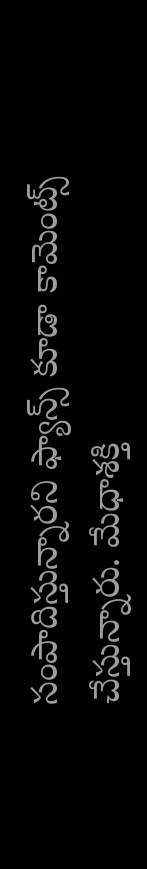సంపాదిస్తున్నారని ఫ్యాన్స్ కూడా కామెంట్స్ చేస్తున్నారు. మేధాశక్తి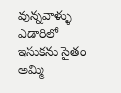వున్నవాళ్ళు ఎడారిలో ఇసుకను సైతం అమ్మి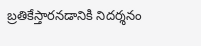బ్రతికేస్తారనడానికి నిదర్శనం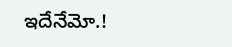ఇదేనేమో.!